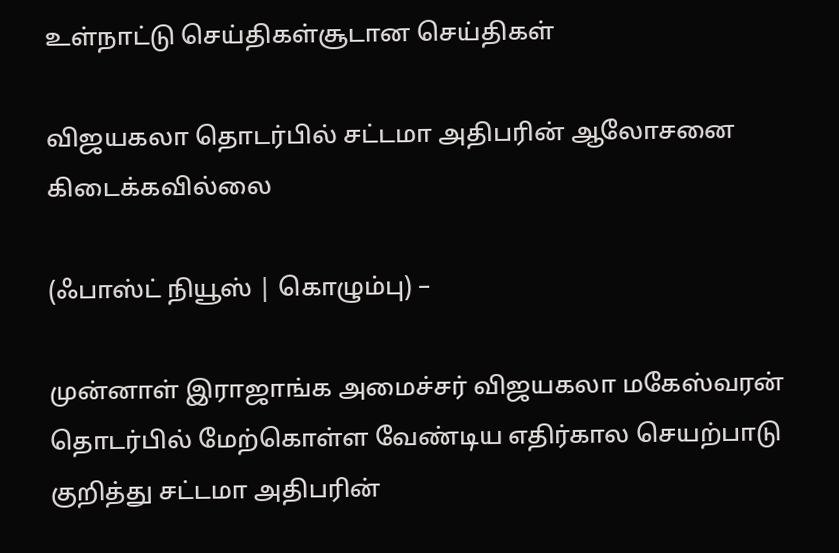உள்நாட்டு செய்திகள்சூடான செய்திகள்

விஜயகலா தொடர்பில் சட்டமா அதிபரின் ஆலோசனை கிடைக்கவில்லை

(ஃபாஸ்ட் நியூஸ் | கொழும்பு) –

முன்னாள் இராஜாங்க அமைச்சர் விஜயகலா மகேஸ்வரன் தொடர்பில் மேற்கொள்ள வேண்டிய எதிர்கால செயற்பாடு குறித்து சட்டமா அதிபரின்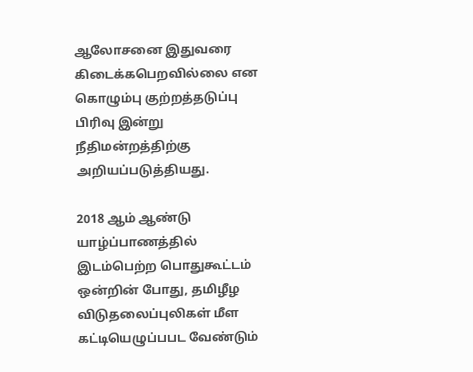ஆலோசனை இதுவரை கிடைக்கபெறவில்லை என கொழும்பு குற்றத்தடுப்பு பிரிவு இன்று நீதிமன்றத்திற்கு அறியப்படுத்தியது.

2018 ஆம் ஆண்டு யாழ்ப்பாணத்தில் இடம்பெற்ற பொதுகூட்டம் ஒன்றின் போது, தமிழீழ விடுதலைப்புலிகள் மீள கட்டியெழுப்பபட வேண்டும்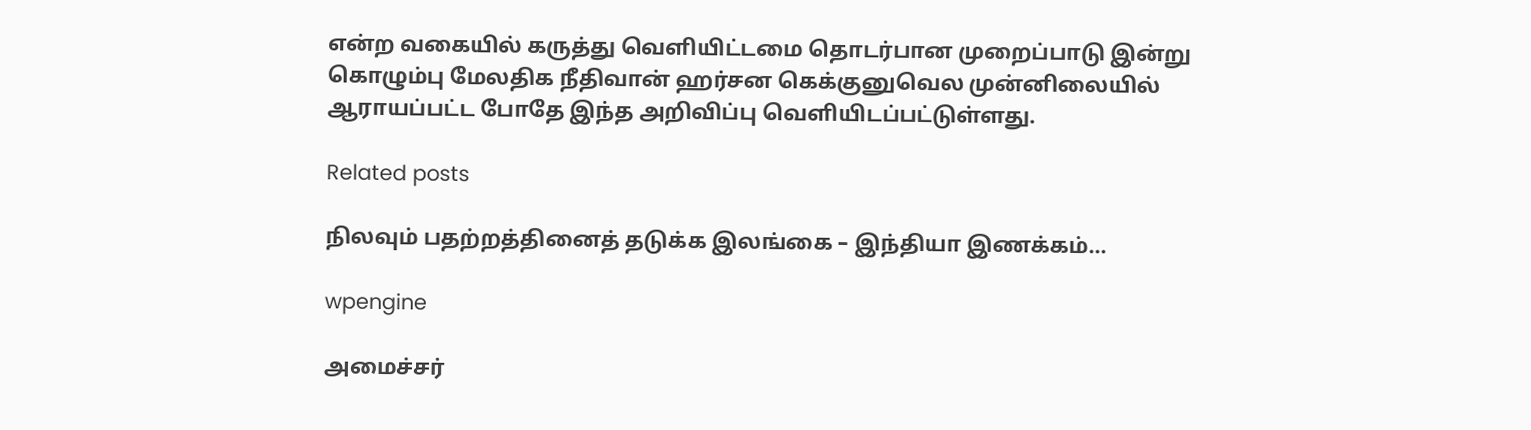என்ற வகையில் கருத்து வெளியிட்டமை தொடர்பான முறைப்பாடு இன்று கொழும்பு மேலதிக நீதிவான் ஹர்சன கெக்குனுவெல முன்னிலையில் ஆராயப்பட்ட போதே இந்த அறிவிப்பு வெளியிடப்பட்டுள்ளது.

Related posts

நிலவும் பதற்றத்தினைத் தடுக்க இலங்கை – இந்தியா இணக்கம்…

wpengine

அமைச்சர்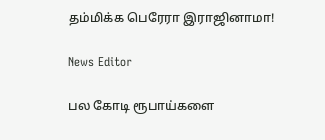தம்மிக்க பெரேரா இராஜினாமா!

News Editor

பல கோடி ரூபாய்களை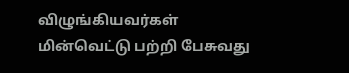விழுங்கியவர்கள் மின்வெட்டு பற்றி பேசுவது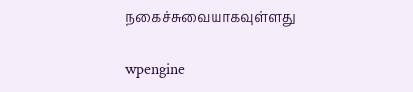நகைச்சுவையாகவுள்ளது

wpengine